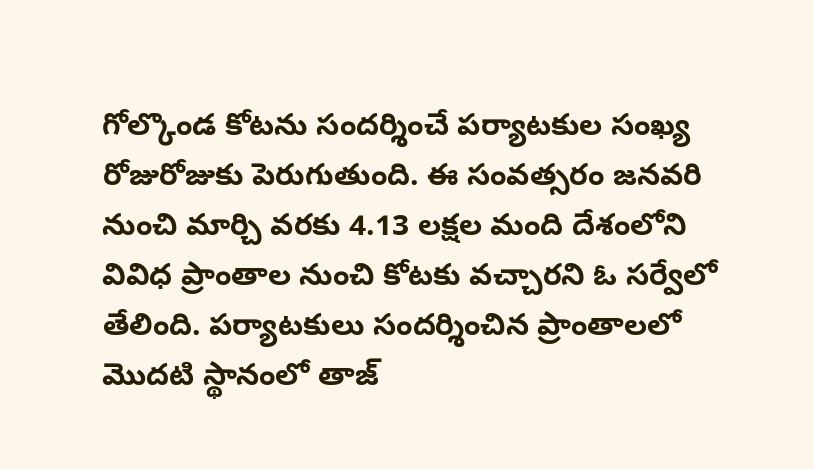గోల్కొండ కోటను సందర్శించే పర్యాటకుల సంఖ్య రోజురోజుకు పెరుగుతుంది. ఈ సంవత్సరం జనవరి నుంచి మార్చి వరకు 4.13 లక్షల మంది దేశంలోని వివిధ ప్రాంతాల నుంచి కోటకు వచ్చారని ఓ సర్వేలో తేలింది. పర్యాటకులు సందర్శించిన ప్రాంతాలలో మొదటి స్థానంలో తాజ్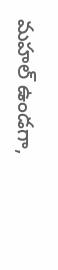మహల్ ఉండగా,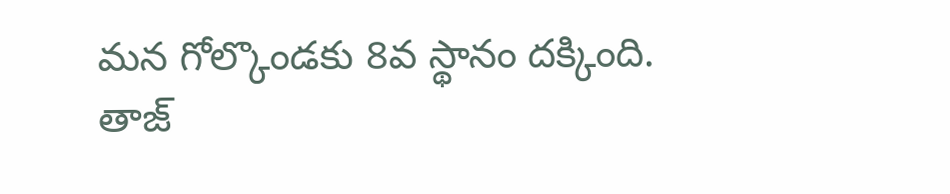మన గోల్కొండకు 8వ స్థానం దక్కింది. తాజ్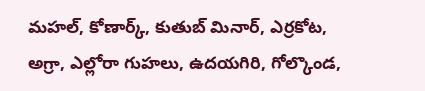మహల్, కోణార్క్, కుతుబ్ మినార్, ఎర్రకోట, అగ్రా, ఎల్లోరా గుహలు, ఉదయగిరి, గోల్కొండ,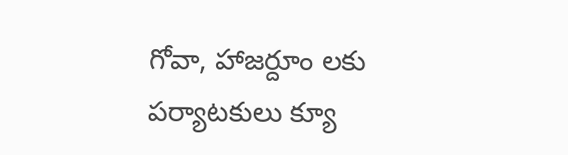గోవా, హాజర్దూం లకు పర్యాటకులు క్యూ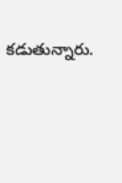కడుతున్నారు.